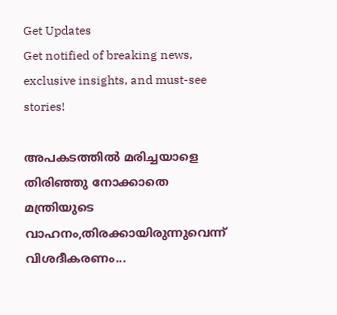Get Updates
Get notified of breaking news, exclusive insights, and must-see stories!

അപകടത്തില്‍ മരിച്ചയാളെ തിരിഞ്ഞു നോക്കാതെ മന്ത്രിയുടെ വാഹനം,തിരക്കായിരുന്നുവെന്ന് വിശദീകരണം...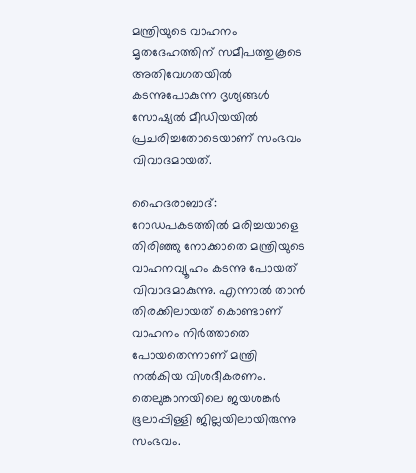മന്ത്രിയുടെ വാഹനം മൃതദേഹത്തിന് സമീപത്തുകൂടെ അതിവേഗതയില്‍ കടന്നുപോകുന്ന ദൃശ്യങ്ങള്‍ സോഷ്യല്‍ മീഡിയയില്‍ പ്രചരിച്ചതോടെയാണ് സംഭവം വിവാദമായത്.

ഹൈദരാബാദ്: റോഡപകടത്തില്‍ മരിച്ചയാളെ തിരിഞ്ഞു നോക്കാതെ മന്ത്രിയുടെ വാഹനവ്യൂഹം കടന്നു പോയത് വിവാദമാകുന്നു. എന്നാല്‍ താന്‍ തിരക്കിലായത് കൊണ്ടാണ് വാഹനം നിര്‍ത്താതെ പോയതെന്നാണ് മന്ത്രി നല്‍കിയ വിശദീകരണം. തെലുങ്കാനയിലെ ജയശങ്കര്‍ ഭൂലാപ്പിള്ളി ജില്ലയിലായിരുന്നു സംഭവം.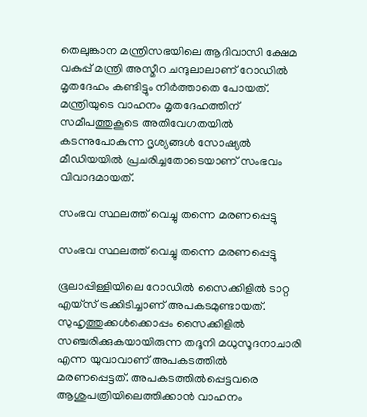തെലുങ്കാന മന്ത്രിസഭയിലെ ആദിവാസി ക്ഷേമ വകുപ്പ് മന്ത്രി അസ്മീറ ചന്ദുലാലാണ് റോഡില്‍ മൃതദേഹം കണ്ടിട്ടും നിര്‍ത്താതെ പോയത്. മന്ത്രിയുടെ വാഹനം മൃതദേഹത്തിന് സമീപത്തുകൂടെ അതിവേഗതയില്‍ കടന്നുപോകുന്ന ദൃശ്യങ്ങള്‍ സോഷ്യല്‍ മീഡിയയില്‍ പ്രചരിച്ചതോടെയാണ് സംഭവം വിവാദമായത്.

സംഭവ സ്ഥലത്ത് വെച്ചു തന്നെ മരണപ്പെട്ടു

സംഭവ സ്ഥലത്ത് വെച്ചു തന്നെ മരണപ്പെട്ടു

ഭൂലാപ്പിള്ളിയിലെ റോഡില്‍ സൈക്കിളില്‍ ടാറ്റ എയ്‌സ് ട്രക്കിടിച്ചാണ് അപകടമുണ്ടായത്. സുഹൃത്തുക്കള്‍ക്കൊപ്പം സൈക്കിളില്‍ സഞ്ചരിക്കുകയായിരുന്ന തദൂനി മധുസൂദനാചാരി എന്ന യുവാവാണ് അപകടത്തില്‍ മരണപ്പെട്ടത്. അപകടത്തില്‍പ്പെട്ടവരെ ആശുപത്രിയിലെത്തിക്കാന്‍ വാഹനം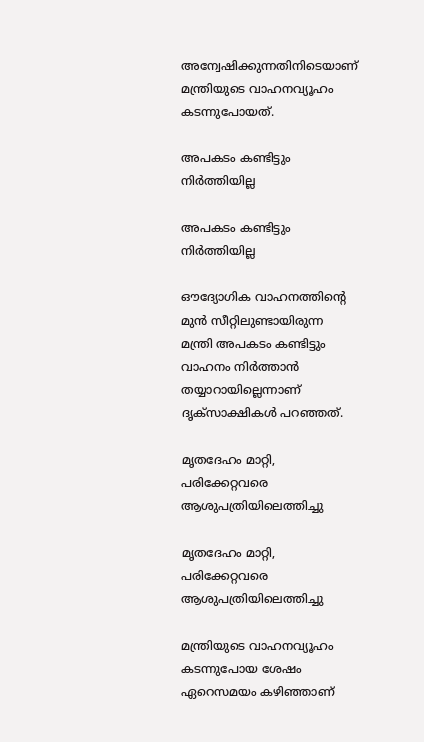അന്വേഷിക്കുന്നതിനിടെയാണ് മന്ത്രിയുടെ വാഹനവ്യൂഹം കടന്നുപോയത്.

അപകടം കണ്ടിട്ടും നിര്‍ത്തിയില്ല

അപകടം കണ്ടിട്ടും നിര്‍ത്തിയില്ല

ഔദ്യോഗിക വാഹനത്തിന്റെ മുന്‍ സീറ്റിലുണ്ടായിരുന്ന മന്ത്രി അപകടം കണ്ടിട്ടും വാഹനം നിര്‍ത്താന്‍ തയ്യാറായില്ലെന്നാണ് ദൃക്‌സാക്ഷികള്‍ പറഞ്ഞത്.

മൃതദേഹം മാറ്റി, പരിക്കേറ്റവരെ ആശുപത്രിയിലെത്തിച്ചു

മൃതദേഹം മാറ്റി, പരിക്കേറ്റവരെ ആശുപത്രിയിലെത്തിച്ചു

മന്ത്രിയുടെ വാഹനവ്യൂഹം കടന്നുപോയ ശേഷം ഏറെസമയം കഴിഞ്ഞാണ്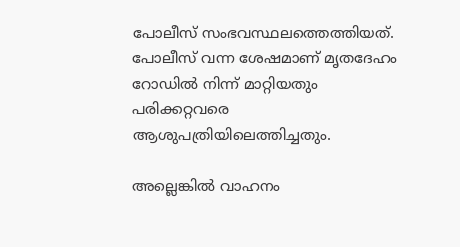പോലീസ് സംഭവസ്ഥലത്തെത്തിയത്. പോലീസ് വന്ന ശേഷമാണ് മൃതദേഹം റോഡില്‍ നിന്ന് മാറ്റിയതും പരിക്കറ്റവരെ ആശുപത്രിയിലെത്തിച്ചതും.

അല്ലെങ്കില്‍ വാഹനം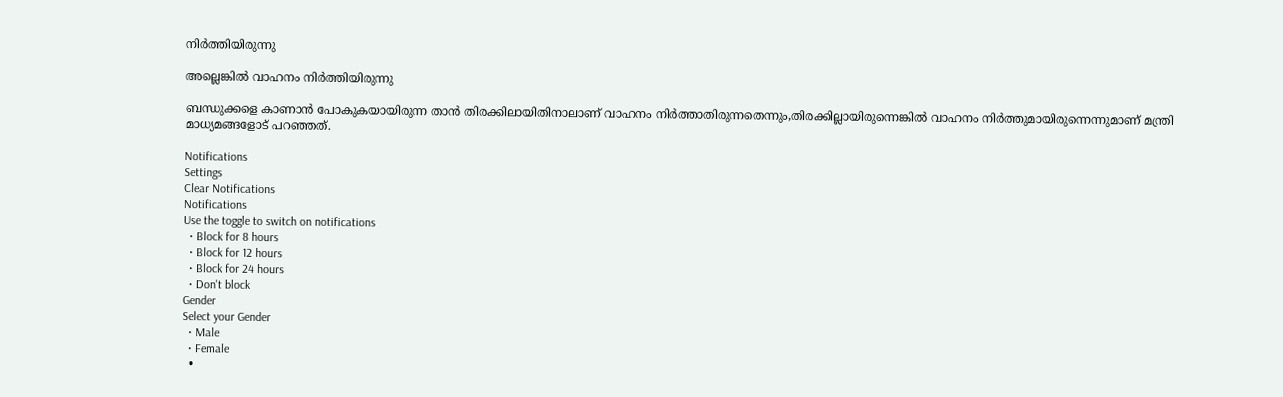നിര്‍ത്തിയിരുന്നു

അല്ലെങ്കില്‍ വാഹനം നിര്‍ത്തിയിരുന്നു

ബന്ധുക്കളെ കാണാന്‍ പോകുകയായിരുന്ന താന്‍ തിരക്കിലായിതിനാലാണ് വാഹനം നിര്‍ത്താതിരുന്നതെന്നും,തിരക്കില്ലായിരുന്നെങ്കില്‍ വാഹനം നിര്‍ത്തുമായിരുന്നെന്നുമാണ് മന്ത്രി മാധ്യമങ്ങളോട് പറഞ്ഞത്.

Notifications
Settings
Clear Notifications
Notifications
Use the toggle to switch on notifications
  • Block for 8 hours
  • Block for 12 hours
  • Block for 24 hours
  • Don't block
Gender
Select your Gender
  • Male
  • Female
  •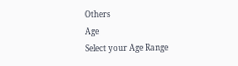Others
Age
Select your Age Range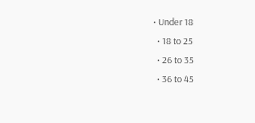• Under 18
  • 18 to 25
  • 26 to 35
  • 36 to 45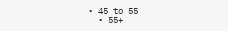• 45 to 55
  • 55+